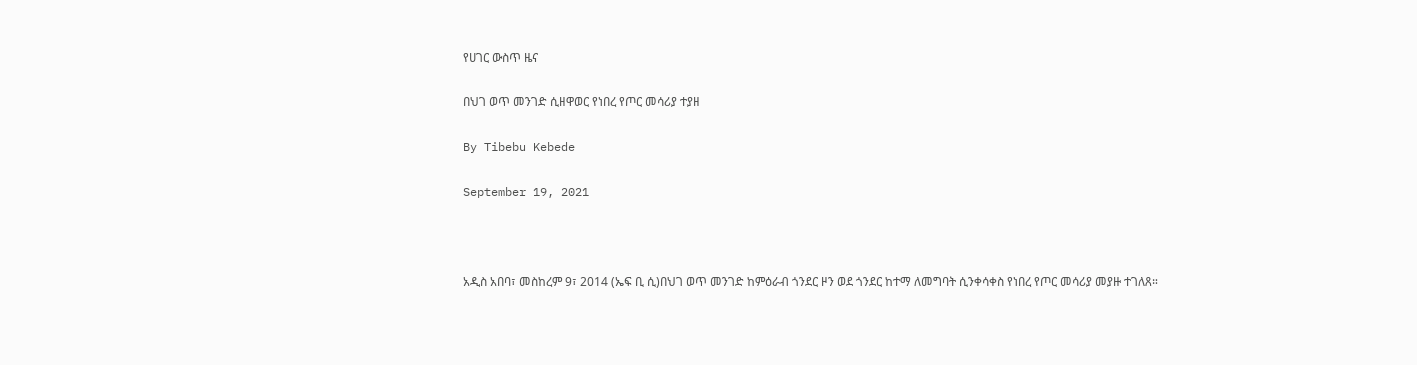የሀገር ውስጥ ዜና

በህገ ወጥ መንገድ ሲዘዋወር የነበረ የጦር መሳሪያ ተያዘ

By Tibebu Kebede

September 19, 2021



አዲስ አበባ፣ መስከረም 9፣ 2014 (ኤፍ ቢ ሲ)በህገ ወጥ መንገድ ከምዕራብ ጎንደር ዞን ወደ ጎንደር ከተማ ለመግባት ሲንቀሳቀስ የነበረ የጦር መሳሪያ መያዙ ተገለጸ።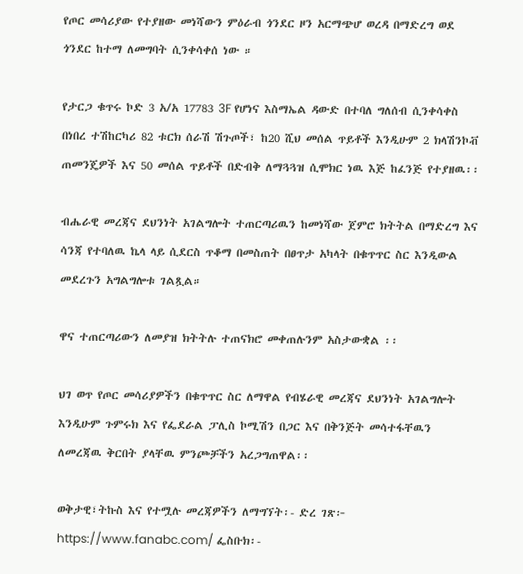የጦር መሳሪያው የተያዘው መነሻውን ምዕራብ ጎንደር ዞን አርማጭሆ ወረዳ በማድረግ ወደ ጎንደር ከተማ ለመግባት ሲንቀሳቀሰ ነው ።

የታርጋ ቁጥሩ ኮድ 3 አ/አ 17783 3F የሆነና እስማኤል ዳውድ በተባለ ግለሰብ ሲንቀሳቀስ በነበረ ተሽከርካሪ 82 ቱርክ ሰራሽ ሽጉጦች፣ ከ20 ሺህ መሰል ጥይቶች እንዲሁም 2 ክላሽንኮቭ ጠመንጄዎች እና 50 መሰል ጥይቶች በድብቅ ለማጓጓዝ ሲሞክር ነዉ እጅ ከፈንጅ የተያዘዉ፡፡

ብሔራዊ መረጃና ደህንነት አገልግሎት ተጠርጣሪዉን ከመነሻው ጀምሮ ክትትል በማድረግ እና ሳንጃ የተባለዉ ኬላ ላይ ሲደርስ ጥቆማ በመስጠት በፀጥታ አካላት በቁጥጥር ስር እንዲውል መደረጉን አግልግሎቱ ገልጿል።

ዋና ተጠርጣሪውን ለመያዝ ክትትሉ ተጠናክሮ መቀጠሉንም አስታውቋል ፡፡

ህገ ወጥ የጦር መሳሪያዎችን በቁጥጥር ስር ለማዋል የብሄራዊ መረጃና ደህንነት አገልግሎት እንዲሁም ጉምሩክ እና የፌደራል ፓሊስ ኮሚሽን በጋር እና በቅንጅት መሳተፋቸዉን ለመረጃዉ ቅርበት ያላቸዉ ምንጮቻችን አረጋግጠዋል፡፡

ወቅታዊ፣ትኩስ እና የተሟሉ መረጃዎችን ለማግኘት፡- ድረ ገጽ፦ https://www.fanabc.com/ ፌስቡክ፡-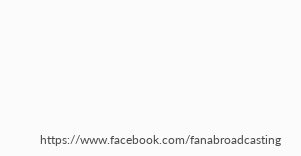https://www.facebook.com/fanabroadcasting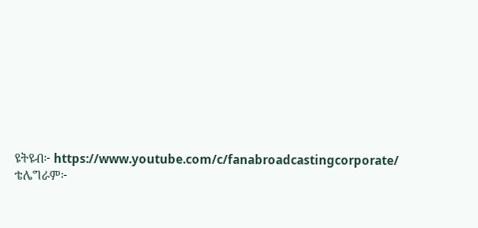ዩትዩብ፦ https://www.youtube.com/c/fanabroadcastingcorporate/ ቴሌግራም፦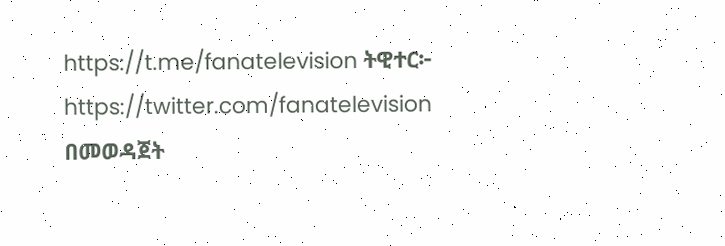https://t.me/fanatelevision ትዊተር፦ https://twitter.com/fanatelevision በመወዳጀት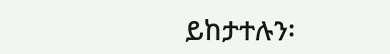ይከታተሉን፡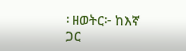፡ ዘወትር፦ ከእኛ ጋር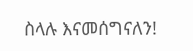ስላሉ እናመሰግናለን!